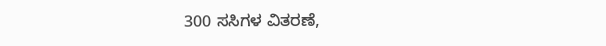300 ಸಸಿಗಳ ವಿತರಣೆ,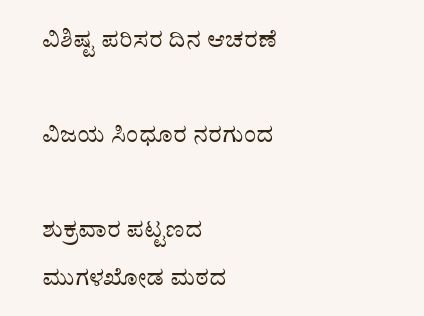ವಿಶಿಷ್ಟ ಪರಿಸರ ದಿನ ಆಚರಣೆ

ವಿಜಯ ಸಿಂಧೂರ ನರಗುಂದ

ಶುಕ್ರವಾರ ಪಟ್ಟಣದ ಮುಗಳಖೋಡ ಮಠದ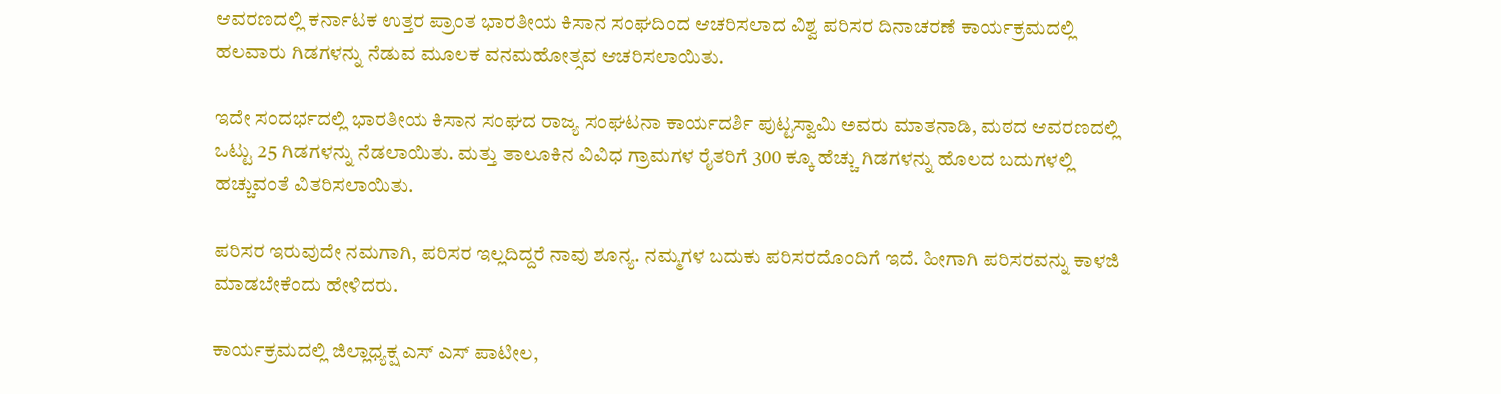ಆವರಣದಲ್ಲಿ ಕರ್ನಾಟಕ ಉತ್ತರ ಪ್ರಾಂತ ಭಾರತೀಯ ಕಿಸಾನ ಸಂಘದಿಂದ ಆಚರಿಸಲಾದ ವಿಶ್ವ ಪರಿಸರ ದಿನಾಚರಣೆ ಕಾರ್ಯಕ್ರಮದಲ್ಲಿ ಹಲವಾರು ಗಿಡಗಳನ್ನು ನೆಡುವ ಮೂಲಕ ವನಮಹೋತ್ಸವ ಆಚರಿಸಲಾಯಿತು.

ಇದೇ ಸಂದರ್ಭದಲ್ಲಿ ಭಾರತೀಯ ಕಿಸಾನ ಸಂಘದ ರಾಜ್ಯ ಸಂಘಟನಾ ಕಾರ್ಯದರ್ಶಿ ಪುಟ್ಟಸ್ವಾಮಿ ಅವರು ಮಾತನಾಡಿ, ಮಠದ ಆವರಣದಲ್ಲಿ ಒಟ್ಟು 25 ಗಿಡಗಳನ್ನು ನೆಡಲಾಯಿತು. ಮತ್ತು ತಾಲೂಕಿನ ವಿವಿಧ ಗ್ರಾಮಗಳ ರೈತರಿಗೆ 300 ಕ್ಕೂ ಹೆಚ್ಚು ಗಿಡಗಳನ್ನು ಹೊಲದ ಬದುಗಳಲ್ಲಿ ಹಚ್ಚುವಂತೆ ವಿತರಿಸಲಾಯಿತು.

ಪರಿಸರ ಇರುವುದೇ ನಮಗಾಗಿ, ಪರಿಸರ ಇಲ್ಲದಿದ್ದರೆ ನಾವು ಶೂನ್ಯ. ನಮ್ಮಗಳ ಬದುಕು ಪರಿಸರದೊಂದಿಗೆ ಇದೆ. ಹೀಗಾಗಿ ಪರಿಸರವನ್ನು ಕಾಳಜಿ ಮಾಡಬೇಕೆಂದು ಹೇಳಿದರು.

ಕಾರ್ಯಕ್ರಮದಲ್ಲಿ ಜಿಲ್ಲಾಧ್ಯಕ್ಷ ಎಸ್ ಎಸ್ ಪಾಟೀಲ,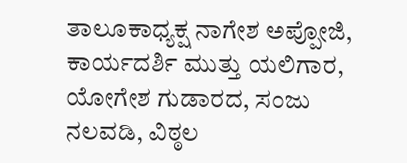ತಾಲೂಕಾಧ್ಯಕ್ಷ ನಾಗೇಶ ಅಪ್ಪೋಜಿ, ಕಾರ್ಯದರ್ಶಿ ಮುತ್ತು ಯಲಿಗಾರ, ಯೋಗೇಶ ಗುಡಾರದ, ಸಂಜು ನಲವಡಿ, ವಿಠ್ಠಲ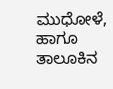ಮುಧೋಳೆ, ಹಾಗೂ ತಾಲೂಕಿನ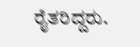ರೈತರಿದ್ದರು.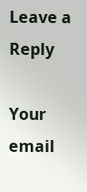Leave a Reply

Your email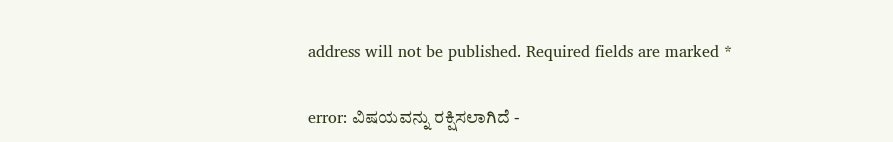address will not be published. Required fields are marked *

error: ವಿಷಯವನ್ನು ರಕ್ಷಿಸಲಾಗಿದೆ -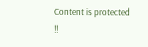Content is protected !!